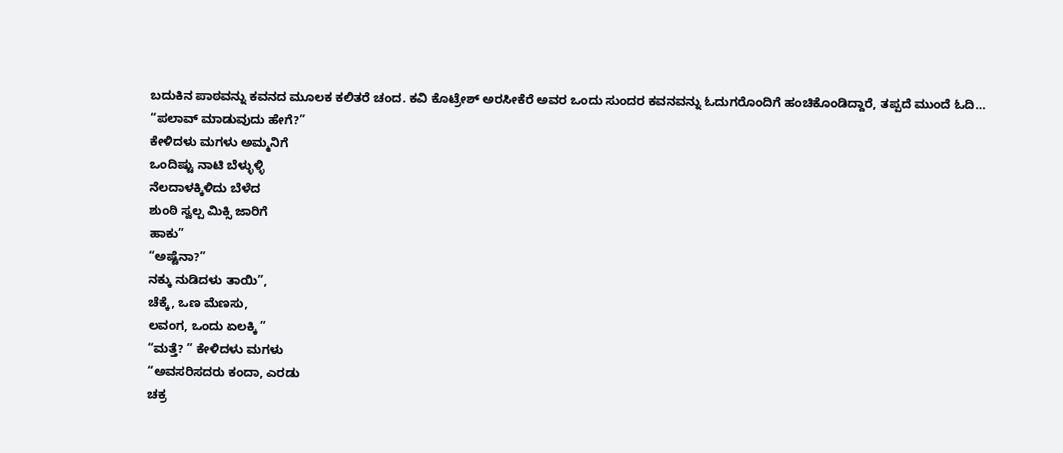ಬದುಕಿನ ಪಾಠವನ್ನು ಕವನದ ಮೂಲಕ ಕಲಿತರೆ ಚಂದ. ಕವಿ ಕೊಟ್ರೇಶ್ ಅರಸೀಕೆರೆ ಅವರ ಒಂದು ಸುಂದರ ಕವನವನ್ನು ಓದುಗರೊಂದಿಗೆ ಹಂಚಿಕೊಂಡಿದ್ದಾರೆ, ತಪ್ಪದೆ ಮುಂದೆ ಓದಿ…
“ಪಲಾವ್ ಮಾಡುವುದು ಹೇಗೆ?”
ಕೇಳಿದಳು ಮಗಳು ಅಮ್ಮನಿಗೆ
ಒಂದಿಷ್ಟು ನಾಟಿ ಬೆಳ್ಳುಳ್ಳಿ
ನೆಲದಾಳಕ್ಕಿಳಿದು ಬೆಳೆದ
ಶುಂಠಿ ಸ್ವಲ್ಪ ಮಿಕ್ಸಿ ಜಾರಿಗೆ
ಹಾಕು”
“ಅಷ್ಟೆನಾ?”
ನಕ್ಕು ನುಡಿದಳು ತಾಯಿ”,
ಚೆಕ್ಕೆ, ಒಣ ಮೆಣಸು,
ಲವಂಗ, ಒಂದು ಏಲಕ್ಕಿ ”
“ಮತ್ತೆ? ” ಕೇಳಿದಳು ಮಗಳು
“ಅವಸರಿಸದರು ಕಂದಾ, ಎರಡು
ಚಕ್ರ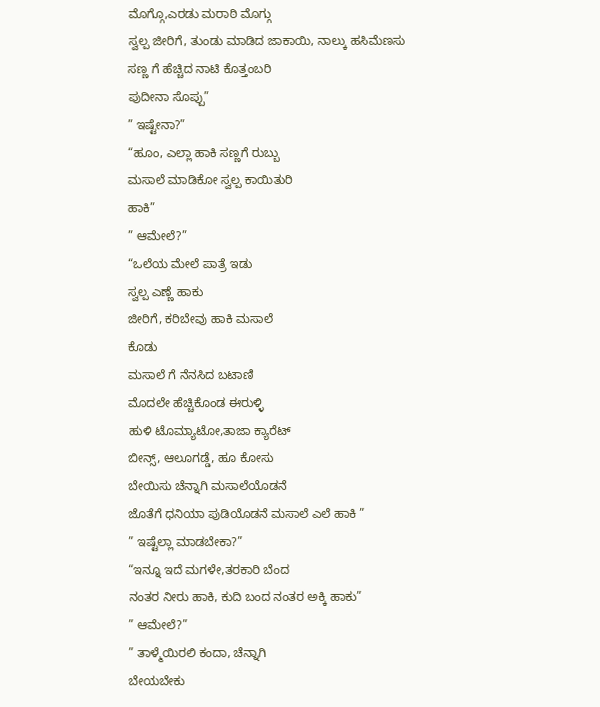ಮೊಗ್ಗೊ,ಎರಡು ಮರಾಠಿ ಮೊಗ್ಗು
ಸ್ವಲ್ಪ ಜೀರಿಗೆ, ತುಂಡು ಮಾಡಿದ ಜಾಕಾಯಿ, ನಾಲ್ಕು ಹಸಿಮೆಣಸು
ಸಣ್ಣ ಗೆ ಹೆಚ್ಚಿದ ನಾಟಿ ಕೊತ್ತಂಬರಿ
ಪುದೀನಾ ಸೊಪ್ಪು”
” ಇಷ್ಟೇನಾ?”
“ಹೂಂ, ಎಲ್ಲಾ ಹಾಕಿ ಸಣ್ಣಗೆ ರುಬ್ಬು
ಮಸಾಲೆ ಮಾಡಿಕೋ ಸ್ವಲ್ಪ ಕಾಯಿತುರಿ
ಹಾಕಿ”
” ಆಮೇಲೆ?”
“ಒಲೆಯ ಮೇಲೆ ಪಾತ್ರೆ ಇಡು
ಸ್ವಲ್ಪ ಎಣ್ಣೆ ಹಾಕು
ಜೀರಿಗೆ, ಕರಿಬೇವು ಹಾಕಿ ಮಸಾಲೆ
ಕೊಡು
ಮಸಾಲೆ ಗೆ ನೆನಸಿದ ಬಟಾಣಿ
ಮೊದಲೇ ಹೆಚ್ಚಿಕೊಂಡ ಈರುಳ್ಳಿ
ಹುಳಿ ಟೊಮ್ಯಾಟೋ,ತಾಜಾ ಕ್ಯಾರೆಟ್
ಬೀನ್ಸ್, ಆಲೂಗಡ್ಡೆ, ಹೂ ಕೋಸು
ಬೇಯಿಸು ಚೆನ್ನಾಗಿ ಮಸಾಲೆಯೊಡನೆ
ಜೊತೆಗೆ ಧನಿಯಾ ಪುಡಿಯೊಡನೆ ಮಸಾಲೆ ಎಲೆ ಹಾಕಿ ”
” ಇಷ್ಟೆಲ್ಲಾ ಮಾಡಬೇಕಾ?”
“ಇನ್ನೂ ಇದೆ ಮಗಳೇ,ತರಕಾರಿ ಬೆಂದ
ನಂತರ ನೀರು ಹಾಕಿ, ಕುದಿ ಬಂದ ನಂತರ ಅಕ್ಕಿ ಹಾಕು”
” ಆಮೇಲೆ?”
” ತಾಳ್ಮೆಯಿರಲಿ ಕಂದಾ, ಚೆನ್ನಾಗಿ
ಬೇಯಬೇಕು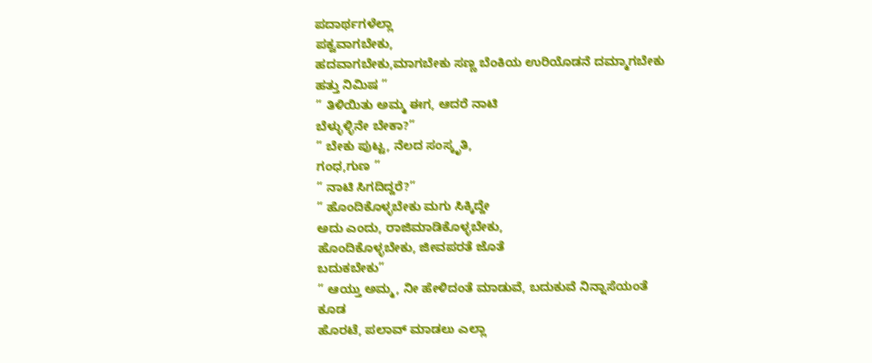ಪದಾರ್ಥಗಳೆಲ್ಲಾ
ಪಕ್ವವಾಗಬೇಕು,
ಹದವಾಗಬೇಕು,ಮಾಗಬೇಕು ಸಣ್ಣ ಬೆಂಕಿಯ ಉರಿಯೊಡನೆ ದಮ್ಮಾಗಬೇಕು
ಹತ್ತು ನಿಮಿಷ ”
” ತಿಳಿಯಿತು ಅಮ್ಮ ಈಗ, ಆದರೆ ನಾಟಿ
ಬೆಳ್ಳುಳ್ಳಿನೇ ಬೇಕಾ?”
” ಬೇಕು ಪುಟ್ಟ, ನೆಲದ ಸಂಸ್ಕೃತಿ,
ಗಂಧ,ಗುಣ ”
” ನಾಟಿ ಸಿಗದಿದ್ದರೆ?”
” ಹೊಂದಿಕೊಳ್ಳಬೇಕು ಮಗು ಸಿಕ್ಕಿದ್ದೇ
ಅದು ಎಂದು, ರಾಜಿಮಾಡಿಕೊಳ್ಳಬೇಕು,
ಹೊಂದಿಕೊಳ್ಳಬೇಕು, ಜೀವಪರತೆ ಜೊತೆ
ಬದುಕಬೇಕು”
” ಆಯ್ತು ಅಮ್ಮ, ನೀ ಹೇಳಿದಂತೆ ಮಾಡುವೆ, ಬದುಕುವೆ ನಿನ್ನಾಸೆಯಂತೆ
ಕೂಡ
ಹೊರಟೆ, ಪಲಾವ್ ಮಾಡಲು ಎಲ್ಲಾ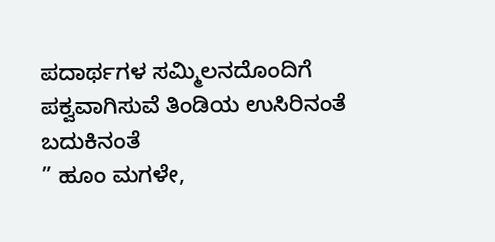ಪದಾರ್ಥಗಳ ಸಮ್ಮಿಲನದೊಂದಿಗೆ
ಪಕ್ವವಾಗಿಸುವೆ ತಿಂಡಿಯ ಉಸಿರಿನಂತೆ
ಬದುಕಿನಂತೆ
” ಹೂಂ ಮಗಳೇ,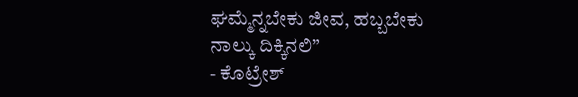ಘಮ್ಮೆನ್ನಬೇಕು ಜೀವ, ಹಬ್ಬಬೇಕು
ನಾಲ್ಕು ದಿಕ್ಕಿನಲಿ”
- ಕೊಟ್ರೇಶ್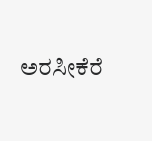ಅರಸೀಕೆರೆ